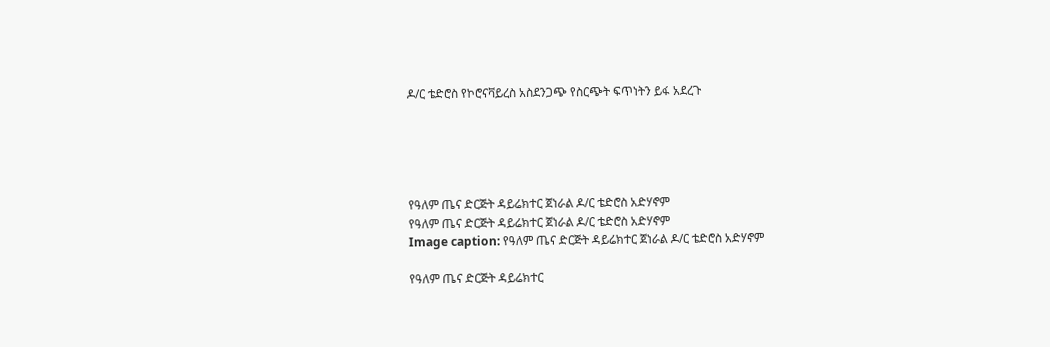ዶ/ር ቴድሮስ የኮሮናቫይረስ አስደንጋጭ የስርጭት ፍጥነትን ይፋ አደረጉ





የዓለም ጤና ድርጅት ዳይሬክተር ጀነራል ዶ/ር ቴድሮስ አድሃኖም
የዓለም ጤና ድርጅት ዳይሬክተር ጀነራል ዶ/ር ቴድሮስ አድሃኖም
Image caption: የዓለም ጤና ድርጅት ዳይሬክተር ጀነራል ዶ/ር ቴድሮስ አድሃኖም

የዓለም ጤና ድርጅት ዳይሬክተር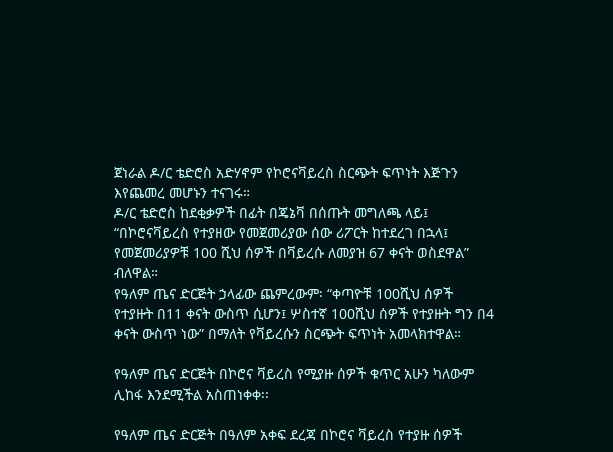ጀነራል ዶ/ር ቴድሮስ አድሃኖም የኮሮናቫይረስ ስርጭት ፍጥነት እጅጉን እየጨመረ መሆኑን ተናገሩ።
ዶ/ር ቴድሮስ ከደቂቃዎች በፊት በጄኔቫ በሰጡት መግለጫ ላይ፤ “በኮሮናቫይረስ የተያዘው የመጀመሪያው ሰው ሪፖርት ከተደረገ በኋላ፤ የመጀመሪያዎቹ 100 ሺህ ሰዎች በቫይረሱ ለመያዝ 67 ቀናት ወስደዋል” ብለዋል።
የዓለም ጤና ድርጅት ኃላፊው ጨምረውም፡ “ቀጣዮቹ 100ሺህ ሰዎች የተያዙት በ11 ቀናት ውስጥ ሲሆን፤ ሦስተኛ 100ሺህ ሰዎች የተያዙት ግን በ4 ቀናት ውስጥ ነው” በማለት የቫይረሱን ስርጭት ፍጥነት አመላክተዋል።

የዓለም ጤና ድርጅት በኮሮና ቫይረስ የሚያዙ ሰዎች ቁጥር አሁን ካለውም ሊከፋ እንደሚችል አስጠነቀቀ፡፡

የዓለም ጤና ድርጅት በዓለም አቀፍ ደረጃ በኮሮና ቫይረስ የተያዙ ሰዎች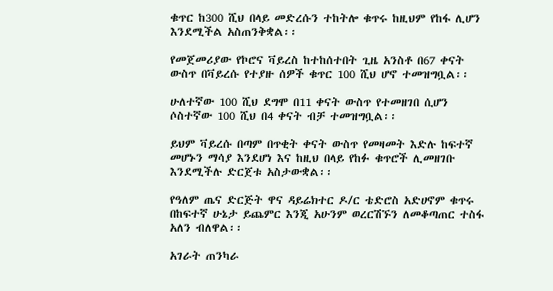ቁጥር ከ300 ሺህ በላይ መድረሱን ተከትሎ ቁጥሩ ከዚህም የከፋ ሊሆን እንደሚችል አስጠንቅቋል፡፡

የመጀመሪያው የኮሮና ቫይረስ ከተከሰተበት ጊዜ አንስቶ በ67 ቀናት ውስጥ በቫይረሱ የተያዙ ሰዎች ቁጥር 100 ሺህ ሆኖ ተመዝግቧል፡፡

ሁለተኛው 100 ሺህ ደግሞ በ11 ቀናት ውስጥ የተመዘገበ ሲሆን ሶስተኛው 100 ሺህ በ4 ቀናት ብቻ ተመዝግቧል፡፡

ይህም ቫይረሱ በጣም በጥቂት ቀናት ውስጥ የመዛመት እድሉ ከፍተኛ መሆኑን ማሳያ እንደሆነ እና ከዚህ በላይ የከፉ ቁጥሮች ሊመዘገቡ እንደሚችሉ ድርጀቱ አስታውቋል፡፡

የዓለም ጤና ድርጅት ዋና ዳይሬክተር ዶ/ር ቴድሮስ አድሀኖም ቁጥሩ በከፍተኛ ሁኔታ ይጨምር እንጂ አሁንም ወረርሽኙን ለመቆጣጠር ተስፋ አለን ብለዋል፡፡

አገራት ጠንካራ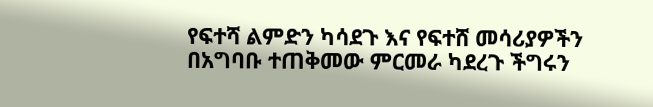የፍተሻ ልምድን ካሳደጉ እና የፍተሸ መሳሪያዎችን በአግባቡ ተጠቅመው ምርመራ ካደረጉ ችግሩን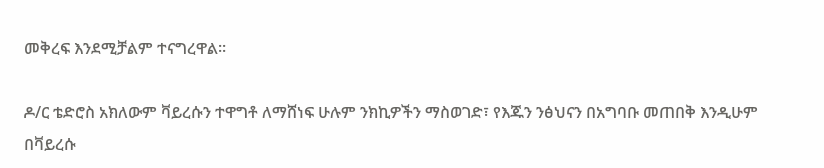መቅረፍ እንደሚቻልም ተናግረዋል፡፡

ዶ/ር ቴድሮስ አክለውም ቫይረሱን ተዋግቶ ለማሸነፍ ሁሉም ንክኪዎችን ማስወገድ፣ የእጁን ንፅህናን በአግባቡ መጠበቅ እንዲሁም በቫይረሱ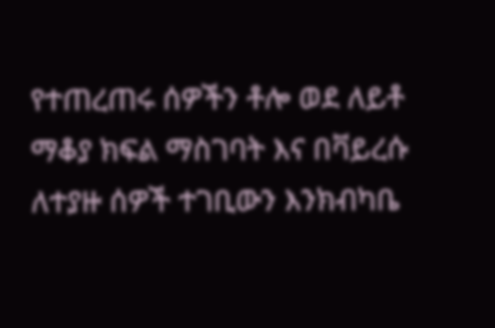የተጠረጠሩ ሰዎችን ቶሎ ወደ ለይቶ ማቆያ ክፍል ማስገባት እና በቫይረሱ ለተያዙ ሰዎች ተገቢውን እንክብካቤ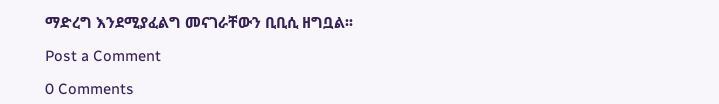ማድረግ እንደሚያፈልግ መናገራቸውን ቢቢሲ ዘግቧል፡፡

Post a Comment

0 Comments